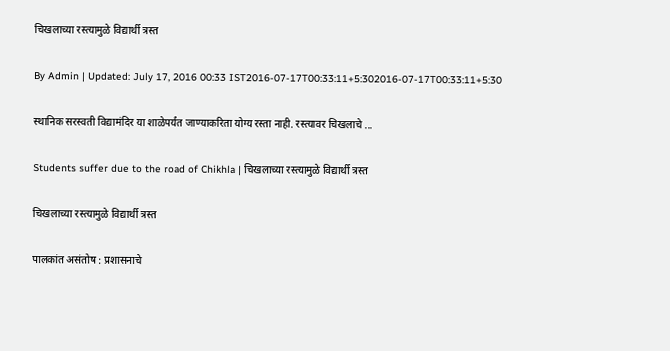चिखलाच्या रस्त्यामुळे विद्यार्थी त्रस्त

By Admin | Updated: July 17, 2016 00:33 IST2016-07-17T00:33:11+5:302016-07-17T00:33:11+5:30

स्थानिक सरस्वती विद्यामंदिर या शाळेपर्यंत जाण्याकरिता योग्य रस्ता नाही. रस्त्यावर चिखलाचे ...

Students suffer due to the road of Chikhla | चिखलाच्या रस्त्यामुळे विद्यार्थी त्रस्त

चिखलाच्या रस्त्यामुळे विद्यार्थी त्रस्त

पालकांत असंतोष : प्रशासनाचे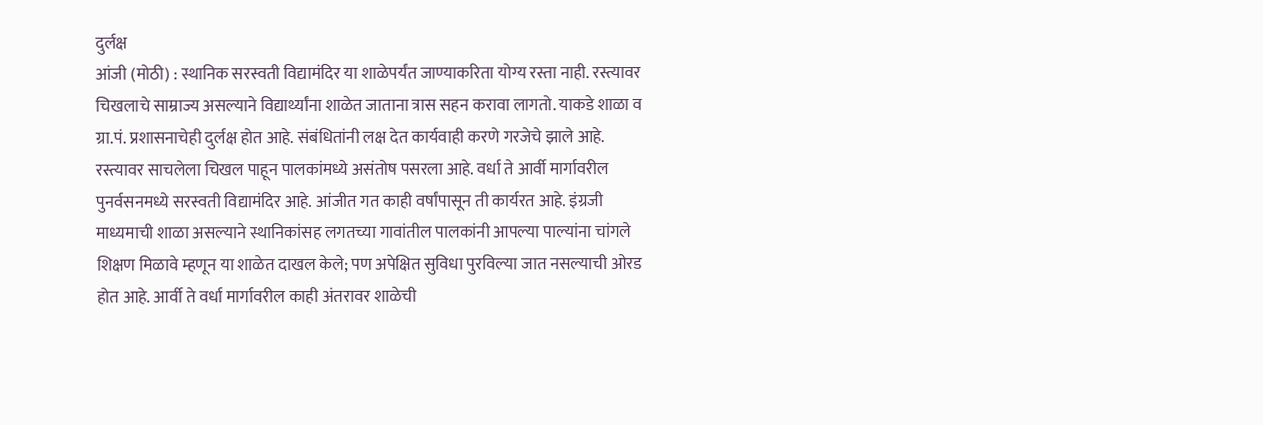दुर्लक्ष
आंजी (मोठी) : स्थानिक सरस्वती विद्यामंदिर या शाळेपर्यंत जाण्याकरिता योग्य रस्ता नाही. रस्त्यावर चिखलाचे साम्राज्य असल्याने विद्यार्थ्यांना शाळेत जाताना त्रास सहन करावा लागतो. याकडे शाळा व ग्रा.पं. प्रशासनाचेही दुर्लक्ष होत आहे. संबंधितांनी लक्ष देत कार्यवाही करणे गरजेचे झाले आहे.
रस्त्यावर साचलेला चिखल पाहून पालकांमध्ये असंतोष पसरला आहे. वर्धा ते आर्वी मार्गावरील पुनर्वसनमध्ये सरस्वती विद्यामंदिर आहे. आंजीत गत काही वर्षांपासून ती कार्यरत आहे. इंग्रजी माध्यमाची शाळा असल्याने स्थानिकांसह लगतच्या गावांतील पालकांनी आपल्या पाल्यांना चांगले शिक्षण मिळावे म्हणून या शाळेत दाखल केले; पण अपेक्षित सुविधा पुरविल्या जात नसल्याची ओरड होत आहे. आर्वी ते वर्धा मार्गावरील काही अंतरावर शाळेची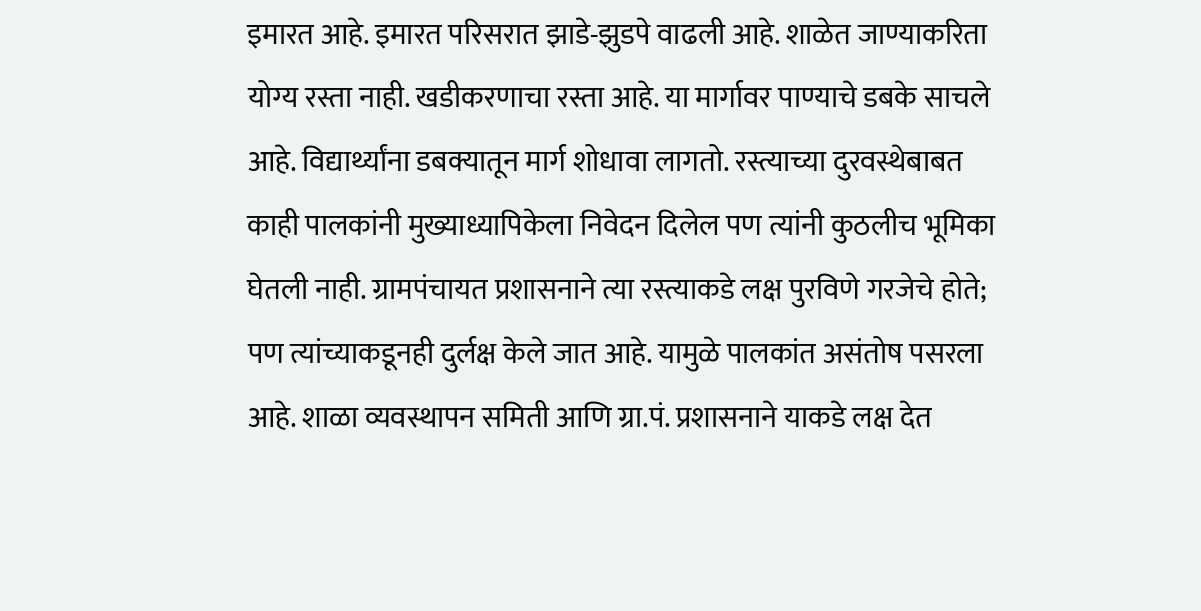इमारत आहे. इमारत परिसरात झाडे-झुडपे वाढली आहे. शाळेत जाण्याकरिता योग्य रस्ता नाही. खडीकरणाचा रस्ता आहे. या मार्गावर पाण्याचे डबके साचले आहे. विद्यार्थ्यांना डबक्यातून मार्ग शोधावा लागतो. रस्त्याच्या दुरवस्थेबाबत काही पालकांनी मुख्याध्यापिकेला निवेदन दिलेल पण त्यांनी कुठलीच भूमिका घेतली नाही. ग्रामपंचायत प्रशासनाने त्या रस्त्याकडे लक्ष पुरविणे गरजेचे होते; पण त्यांच्याकडूनही दुर्लक्ष केले जात आहे. यामुळे पालकांत असंतोष पसरला आहे. शाळा व्यवस्थापन समिती आणि ग्रा.पं. प्रशासनाने याकडे लक्ष देत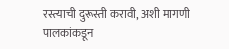रस्त्याची दुरूस्ती करावी, अशी मागणी पालकांकडून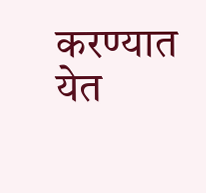करण्यात येत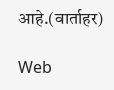आहे.(वार्ताहर)

Web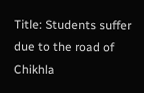Title: Students suffer due to the road of Chikhla